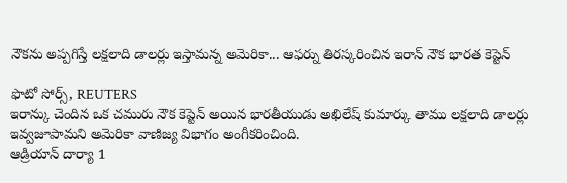నౌకను అప్పగిస్తే లక్షలాది డాలర్లు ఇస్తామన్న అమెరికా... ఆఫర్ను తిరస్కరించిన ఇరాన్ నౌక భారత కెప్టెన్

ఫొటో సోర్స్, REUTERS
ఇరాన్కు చెందిన ఒక చమురు నౌక కెప్టెన్ అయిన భారతీయుడు అఖిలేష్ కుమార్కు తాము లక్షలాది డాలర్లు ఇవ్వజూపామని అమెరికా వాణిజ్య విభాగం అంగీకరించింది.
ఆడ్రియాన్ దార్యా 1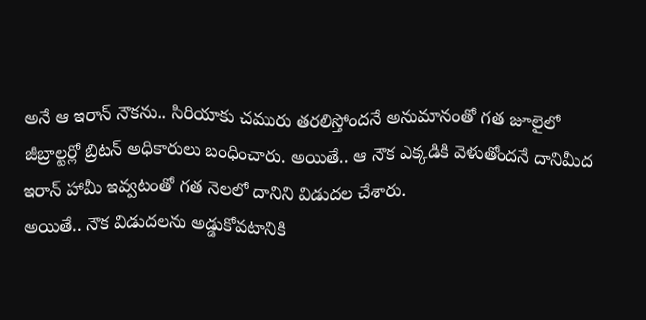అనే ఆ ఇరాన్ నౌకను.. సిరియాకు చమురు తరలిస్తోందనే అనుమానంతో గత జూలైలో జీబ్రాల్టర్లో బ్రిటన్ అధికారులు బంధించారు. అయితే.. ఆ నౌక ఎక్కడికి వెళుతోందనే దానిమీద ఇరాన్ హామీ ఇవ్వటంతో గత నెలలో దానిని విడుదల చేశారు.
అయితే.. నౌక విడుదలను అడ్డుకోవటానికి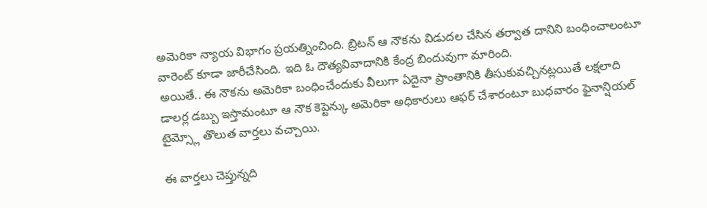అమెరికా న్యాయ విభాగం ప్రయత్నించింది. బ్రిటన్ ఆ నౌకను విడుదల చేసిన తర్వాత దానిని బంధించాలంటూ వారెంట్ కూడా జారీచేసింది. ఇది ఓ దౌత్యవివాదానికి కేంద్ర బిందువుగా మారింది.
అయితే.. ఈ నౌకను అమెరికా బంధించేందుకు వీలుగా ఏదైనా ప్రాంతానికి తీసుకువచ్చినట్లయితే లక్షలాది డాలర్ల డబ్బు ఇస్తామంటూ ఆ నౌక కెప్టెన్కు అమెరికా అధికారులు ఆఫర్ చేశారంటూ బుధవారం ఫైనాన్షియల్ టైమ్స్లో తొలుత వార్తలు వచ్చాయి.

ఈ వార్తలు చెప్తున్నది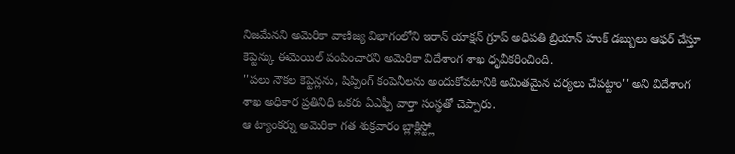నిజమేనని అమెరికా వాణిజ్య విభాగంలోని ఇరాన్ యాక్షన్ గ్రూప్ అధిపతి బ్రియాన్ హుక్ డబ్బులు ఆఫర్ చేస్తూ కెప్టెన్కు ఈమెయిల్ పంపించారని అమెరికా విదేశాంగ శాఖ ధృవీకరించింది.
''పలు నౌకల కెప్టెన్లను, షిప్పింగ్ కంపెనీలను అందుకోవటానికి అమితమైన చర్యలు చేపట్టాం'' అని విదేశాంగ శాఖ అధికార ప్రతినిధి ఒకరు ఏఎఫ్పీ వార్తా సంస్థతో చెప్పారు.
ఆ ట్యాంకర్ను అమెరికా గత శుక్రవారం బ్లాక్లిస్ట్లో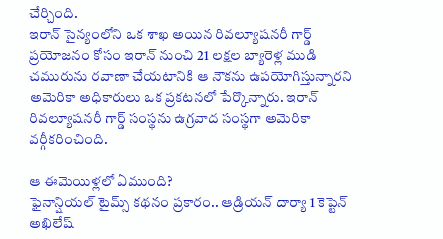చేర్చింది.
ఇరాన్ సైన్యంలోని ఒక శాఖ అయిన రివల్యూషనరీ గార్డ్ ప్రయోజనం కోసం ఇరాన్ నుంచి 21 లక్షల బ్యారెళ్ల ముడి చమురును రవాణా చేయటానికి ఆ నౌకను ఉపయోగిస్తున్నారని అమెరికా అధికారులు ఒక ప్రకటనలో పేర్కొన్నారు. ఇరాన్ రివల్యూషనరీ గార్డ్ సంస్థను ఉగ్రవాద సంస్థగా అమెరికా వర్గీకరించింది.

ఆ ఈమెయిళ్లలో ఏముంది?
ఫైనాన్షియల్ టైమ్స్ కథనం ప్రకారం.. ఆడ్రియన్ దార్యా 1 కెప్టెన్ అఖిలేష్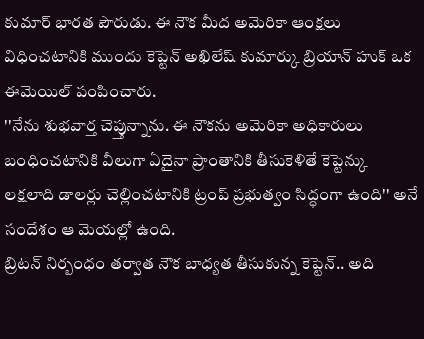కుమార్ భారత పౌరుడు. ఈ నౌక మీద అమెరికా ఆంక్షలు విధించటానికి ముందు కెప్టెన్ అఖిలేష్ కుమార్కు బ్రియాన్ హుక్ ఒక ఈమెయిల్ పంపించారు.
''నేను శుభవార్త చెప్తున్నాను. ఈ నౌకను అమెరికా అధికారులు బంధించటానికి వీలుగా ఏదైనా ప్రాంతానికి తీసుకెళితే కెప్టెన్కు లక్షలాది డాలర్లు చెల్లించటానికి ట్రంప్ ప్రభుత్వం సిద్ధంగా ఉంది'' అనే సందేశం ఆ మెయల్లో ఉంది.
బ్రిటన్ నిర్బంధం తర్వాత నౌక బాధ్యత తీసుకున్న కెప్టెన్.. అది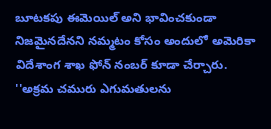బూటకపు ఈమెయిల్ అని భావించకుండా నిజమైనదేనని నమ్మటం కోసం అందులో అమెరికా విదేశాంగ శాఖ ఫోన్ నంబర్ కూడా చేర్చారు.
''అక్రమ చమురు ఎగుమతులను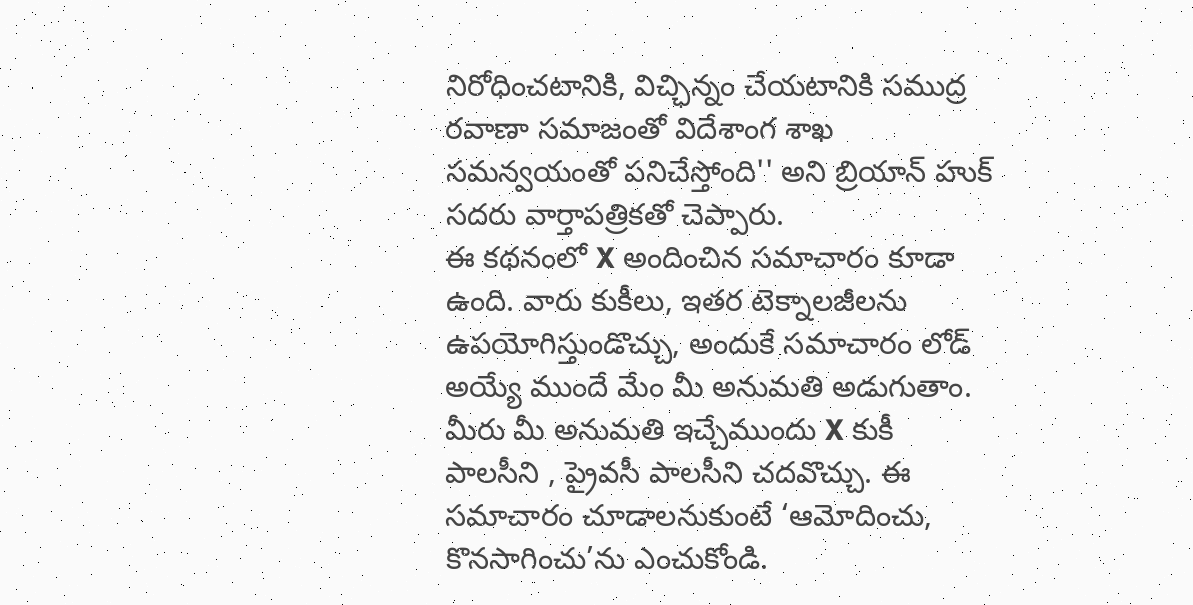నిరోధించటానికి, విచ్ఛిన్నం చేయటానికి సముద్ర రవాణా సమాజంతో విదేశాంగ శాఖ సమన్వయంతో పనిచేస్తోంది'' అని బ్రియాన్ హుక్ సదరు వార్తాపత్రికతో చెప్పారు.
ఈ కథనంలో X అందించిన సమాచారం కూడా ఉంది. వారు కుకీలు, ఇతర టెక్నాలజీలను ఉపయోగిస్తుండొచ్చు, అందుకే సమాచారం లోడ్ అయ్యే ముందే మేం మీ అనుమతి అడుగుతాం. మీరు మీ అనుమతి ఇచ్చేముందు X కుకీ పాలసీని , ప్రైవసీ పాలసీని చదవొచ్చు. ఈ సమాచారం చూడాలనుకుంటే ‘ఆమోదించు, కొనసాగించు’ను ఎంచుకోండి.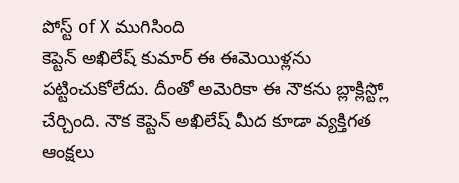పోస్ట్ of X ముగిసింది
కెప్టెన్ అఖిలేష్ కుమార్ ఈ ఈమెయిళ్లను పట్టించుకోలేదు. దీంతో అమెరికా ఈ నౌకను బ్లాక్లిస్ట్లో చేర్చింది. నౌక కెప్టెన్ అఖిలేష్ మీద కూడా వ్యక్తిగత ఆంక్షలు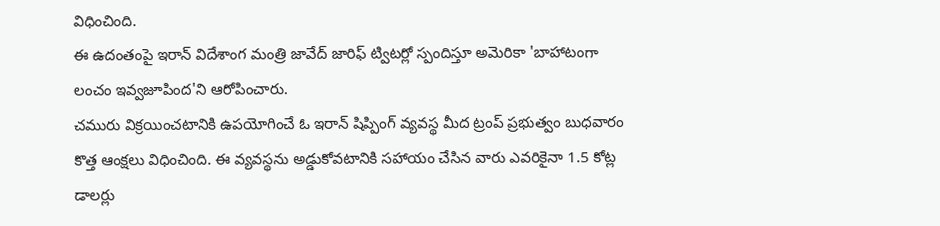విధించింది.
ఈ ఉదంతంపై ఇరాన్ విదేశాంగ మంత్రి జావేద్ జారిఫ్ ట్విటర్లో స్పందిస్తూ అమెరికా 'బాహాటంగా లంచం ఇవ్వజూపింద'ని ఆరోపించారు.
చమురు విక్రయించటానికి ఉపయోగించే ఓ ఇరాన్ షిప్పింగ్ వ్యవస్థ మీద ట్రంప్ ప్రభుత్వం బుధవారం కొత్త ఆంక్షలు విధించింది. ఈ వ్యవస్థను అడ్డుకోవటానికి సహాయం చేసిన వారు ఎవరికైనా 1.5 కోట్ల డాలర్లు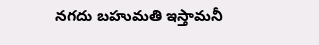నగదు బహుమతి ఇస్తామనీ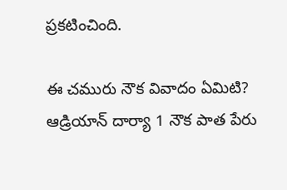ప్రకటించింది.

ఈ చమురు నౌక వివాదం ఏమిటి?
ఆడ్రియాన్ దార్యా 1 నౌక పాత పేరు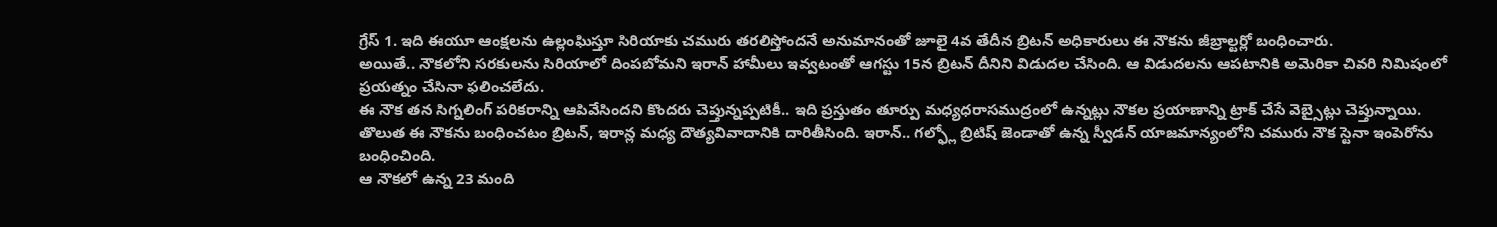గ్రేస్ 1. ఇది ఈయూ ఆంక్షలను ఉల్లంఘిస్తూ సిరియాకు చమురు తరలిస్తోందనే అనుమానంతో జూలై 4వ తేదీన బ్రిటన్ అధికారులు ఈ నౌకను జీబ్రాల్టర్లో బంధించారు.
అయితే.. నౌకలోని సరకులను సిరియాలో దింపబోమని ఇరాన్ హామీలు ఇవ్వటంతో ఆగస్టు 15న బ్రిటన్ దీనిని విడుదల చేసింది. ఆ విడుదలను ఆపటానికి అమెరికా చివరి నిమిషంలో ప్రయత్నం చేసినా ఫలించలేదు.
ఈ నౌక తన సిగ్నలింగ్ పరికరాన్ని ఆపివేసిందని కొందరు చెప్తున్నప్పటికీ.. ఇది ప్రస్తుతం తూర్పు మధ్యధరాసముద్రంలో ఉన్నట్లు నౌకల ప్రయాణాన్ని ట్రాక్ చేసే వెబ్సైట్లు చెప్తున్నాయి.
తొలుత ఈ నౌకను బంధించటం బ్రిటన్, ఇరాన్ల మధ్య దౌత్యవివాదానికి దారితీసింది. ఇరాన్.. గల్ఫ్లో బ్రిటిష్ జెండాతో ఉన్న స్వీడన్ యాజమాన్యంలోని చమురు నౌక స్టెనా ఇంపెరోను బంధించింది.
ఆ నౌకలో ఉన్న 23 మంది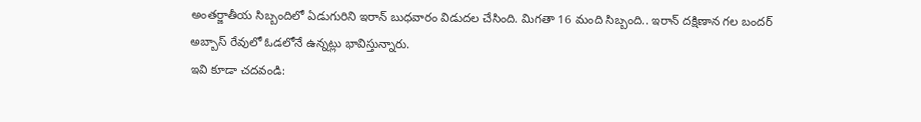అంతర్జాతీయ సిబ్బందిలో ఏడుగురిని ఇరాన్ బుధవారం విడుదల చేసింది. మిగతా 16 మంది సిబ్బంది.. ఇరాన్ దక్షిణాన గల బందర్ అబ్బాస్ రేవులో ఓడలోనే ఉన్నట్లు భావిస్తున్నారు.
ఇవి కూడా చదవండి: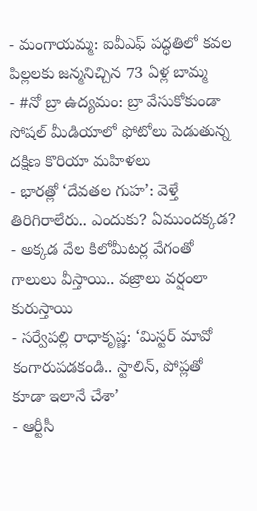- మంగాయమ్మ: ఐవీఎఫ్ పద్ధతిలో కవల పిల్లలకు జన్మనిచ్చిన 73 ఏళ్ల బామ్మ
- #నో బ్రా ఉద్యమం: బ్రా వేసుకోకుండా సోషల్ మీడియాలో ఫోటోలు పెడుతున్న దక్షిణ కొరియా మహిళలు
- భారత్లో ‘దేవతల గుహ’: వెళ్తే తిరిగిరాలేరు.. ఎందుకు? ఏముందక్కడ?
- అక్కడ వేల కిలోమీటర్ల వేగంతో గాలులు వీస్తాయి.. వజ్రాలు వర్షంలా కురుస్తాయి
- సర్వేపల్లి రాధాకృష్ణ: ‘మిస్టర్ మావో కంగారుపడకండి.. స్టాలిన్, పోప్లతో కూడా ఇలానే చేశా’
- ఆర్టీసీ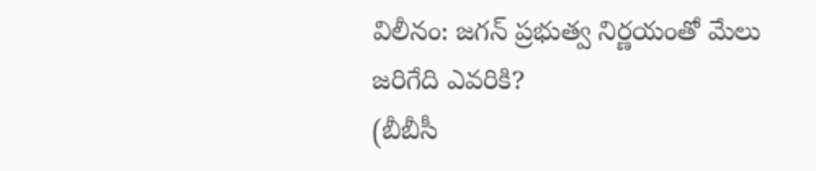విలీనం: జగన్ ప్రభుత్వ నిర్ణయంతో మేలు జరిగేది ఎవరికి?
(బీబీసీ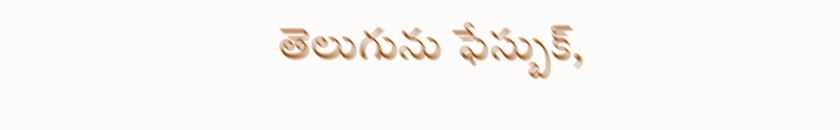తెలుగును ఫేస్బుక్,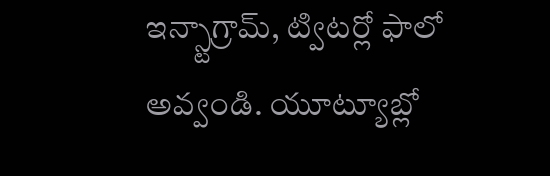ఇన్స్టాగ్రామ్, ట్విటర్లో ఫాలో అవ్వండి. యూట్యూబ్లో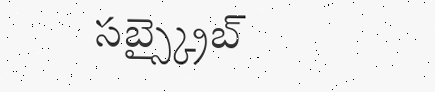సబ్స్క్రైబ్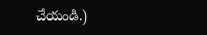చేయండి.)